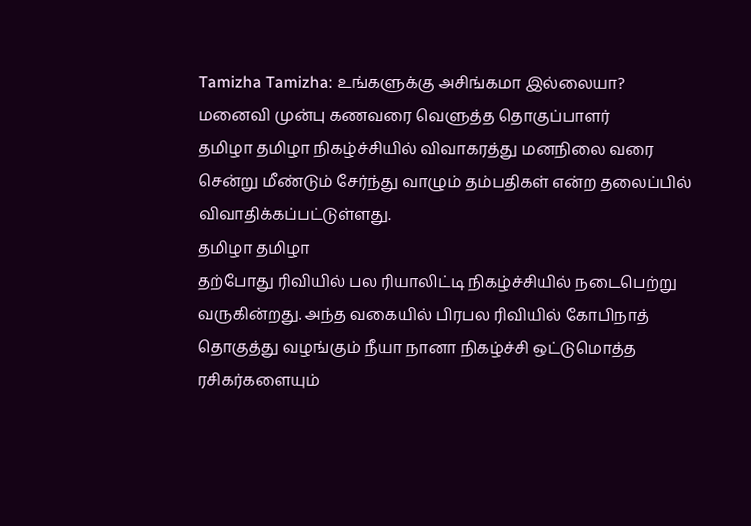Tamizha Tamizha: உங்களுக்கு அசிங்கமா இல்லையா? மனைவி முன்பு கணவரை வெளுத்த தொகுப்பாளர்
தமிழா தமிழா நிகழ்ச்சியில் விவாகரத்து மனநிலை வரை சென்று மீண்டும் சேர்ந்து வாழும் தம்பதிகள் என்ற தலைப்பில் விவாதிக்கப்பட்டுள்ளது.
தமிழா தமிழா
தற்போது ரிவியில் பல ரியாலிட்டி நிகழ்ச்சியில் நடைபெற்று வருகின்றது. அந்த வகையில் பிரபல ரிவியில் கோபிநாத் தொகுத்து வழங்கும் நீயா நானா நிகழ்ச்சி ஒட்டுமொத்த ரசிகர்களையும்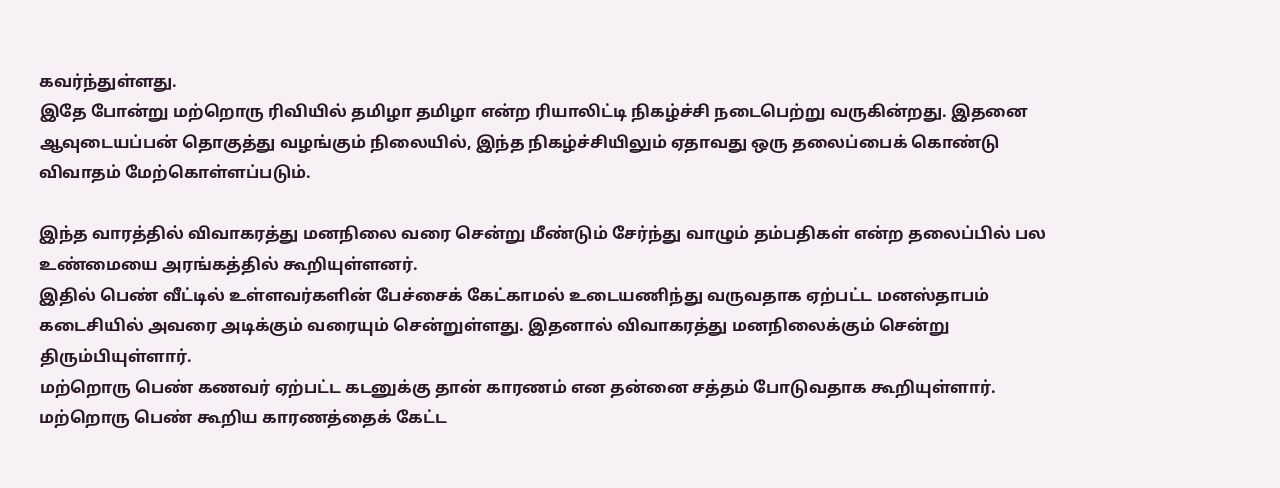கவர்ந்துள்ளது.
இதே போன்று மற்றொரு ரிவியில் தமிழா தமிழா என்ற ரியாலிட்டி நிகழ்ச்சி நடைபெற்று வருகின்றது. இதனை ஆவுடையப்பன் தொகுத்து வழங்கும் நிலையில், இந்த நிகழ்ச்சியிலும் ஏதாவது ஒரு தலைப்பைக் கொண்டு விவாதம் மேற்கொள்ளப்படும்.

இந்த வாரத்தில் விவாகரத்து மனநிலை வரை சென்று மீண்டும் சேர்ந்து வாழும் தம்பதிகள் என்ற தலைப்பில் பல உண்மையை அரங்கத்தில் கூறியுள்ளனர்.
இதில் பெண் வீட்டில் உள்ளவர்களின் பேச்சைக் கேட்காமல் உடையணிந்து வருவதாக ஏற்பட்ட மனஸ்தாபம் கடைசியில் அவரை அடிக்கும் வரையும் சென்றுள்ளது. இதனால் விவாகரத்து மனநிலைக்கும் சென்று திரும்பியுள்ளார்.
மற்றொரு பெண் கணவர் ஏற்பட்ட கடனுக்கு தான் காரணம் என தன்னை சத்தம் போடுவதாக கூறியுள்ளார். மற்றொரு பெண் கூறிய காரணத்தைக் கேட்ட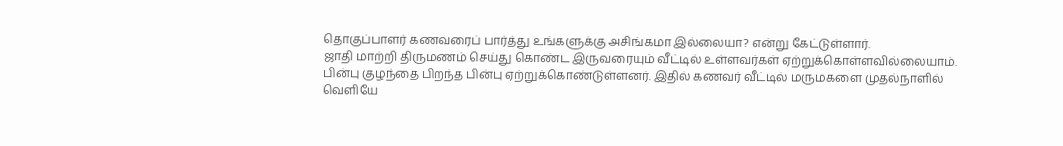தொகுப்பாளர் கணவரைப் பார்த்து உங்களுக்கு அசிங்கமா இல்லையா? என்று கேட்டுள்ளார்.
ஜாதி மாற்றி திருமணம் செய்து கொண்ட இருவரையும் வீட்டில் உள்ளவர்கள் ஏற்றுக்கொள்ளவில்லையாம். பின்பு குழந்தை பிறந்த பின்பு ஏற்றுக்கொண்டுள்ளனர். இதில் கணவர் வீட்டில் மருமகளை முதல்நாளில் வெளியே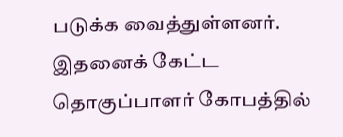படுக்க வைத்துள்ளனர். இதனைக் கேட்ட தொகுப்பாளர் கோபத்தில்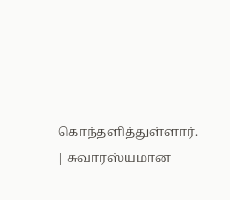கொந்தளித்துள்ளார்.
| சுவாரஸ்யமான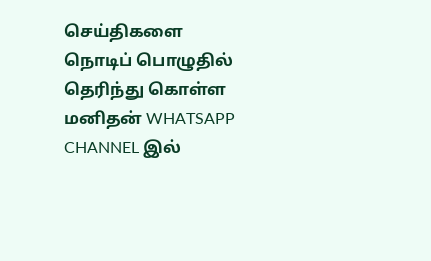செய்திகளை நொடிப் பொழுதில் தெரிந்து கொள்ள மனிதன் WHATSAPP CHANNEL இல்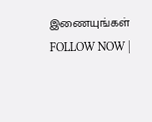இணையுங்கள் FOLLOW NOW |